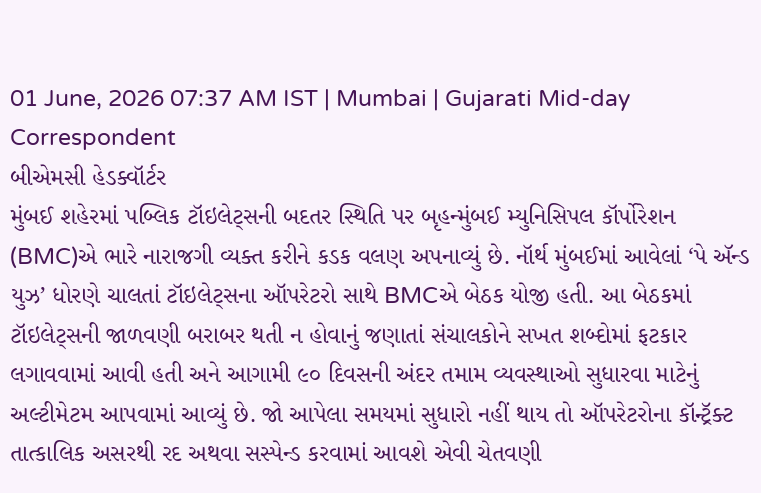01 June, 2026 07:37 AM IST | Mumbai | Gujarati Mid-day Correspondent
બીએમસી હેડક્વૉર્ટર
મુંબઈ શહેરમાં પબ્લિક ટૉઇલેટ્સની બદતર સ્થિતિ પર બૃહન્મુંબઈ મ્યુનિસિપલ કૉર્પોરેશન (BMC)એ ભારે નારાજગી વ્યક્ત કરીને કડક વલણ અપનાવ્યું છે. નૉર્થ મુંબઈમાં આવેલાં ‘પે ઍન્ડ યુઝ’ ધોરણે ચાલતાં ટૉઇલેટ્સના ઑપરેટરો સાથે BMCએ બેઠક યોજી હતી. આ બેઠકમાં ટૉઇલેટ્સની જાળવણી બરાબર થતી ન હોવાનું જણાતાં સંચાલકોને સખત શબ્દોમાં ફટકાર લગાવવામાં આવી હતી અને આગામી ૯૦ દિવસની અંદર તમામ વ્યવસ્થાઓ સુધારવા માટેનું અલ્ટીમેટમ આપવામાં આવ્યું છે. જો આપેલા સમયમાં સુધારો નહીં થાય તો ઑપરેટરોના કૉન્ટ્રૅક્ટ તાત્કાલિક અસરથી રદ અથવા સસ્પેન્ડ કરવામાં આવશે એવી ચેતવણી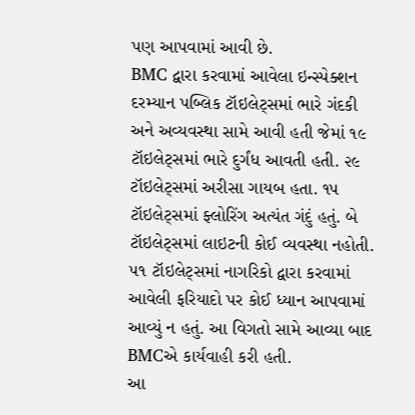પણ આપવામાં આવી છે.
BMC દ્વારા કરવામાં આવેલા ઇન્સ્પેક્શન દરમ્યાન પબ્લિક ટૉઇલેટ્સમાં ભારે ગંદકી અને અવ્યવસ્થા સામે આવી હતી જેમાં ૧૯ ટૉઇલેટ્સમાં ભારે દુર્ગંધ આવતી હતી. ૨૯ ટૉઇલેટ્સમાં અરીસા ગાયબ હતા. ૧૫ ટૉઇલેટ્સમાં ફ્લોરિંગ અત્યંત ગંદું હતું. બે ટૉઇલેટ્સમાં લાઇટની કોઈ વ્યવસ્થા નહોતી. ૫૧ ટૉઇલેટ્સમાં નાગરિકો દ્વારા કરવામાં આવેલી ફરિયાદો પર કોઈ ધ્યાન આપવામાં આવ્યું ન હતું. આ વિગતો સામે આવ્યા બાદ BMCએ કાર્યવાહી કરી હતી.
આ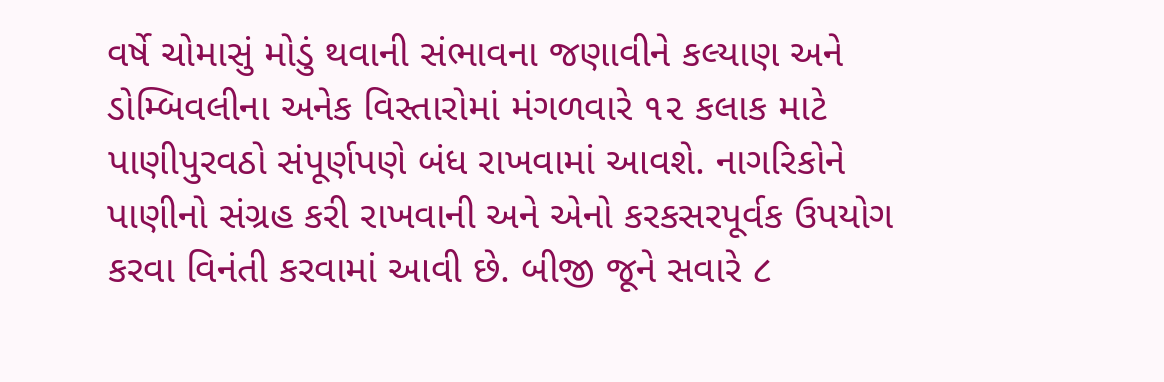વર્ષે ચોમાસું મોડું થવાની સંભાવના જણાવીને કલ્યાણ અને ડોમ્બિવલીના અનેક વિસ્તારોમાં મંગળવારે ૧૨ કલાક માટે પાણીપુરવઠો સંપૂર્ણપણે બંધ રાખવામાં આવશે. નાગરિકોને પાણીનો સંગ્રહ કરી રાખવાની અને એનો કરકસરપૂર્વક ઉપયોગ કરવા વિનંતી કરવામાં આવી છે. બીજી જૂને સવારે ૮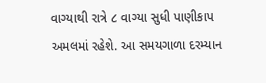વાગ્યાથી રાત્રે ૮ વાગ્યા સુધી પાણીકાપ અમલમાં રહેશે. આ સમયગાળા દરમ્યાન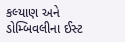કલ્યાણ અને ડોમ્બિવલીના ઈસ્ટ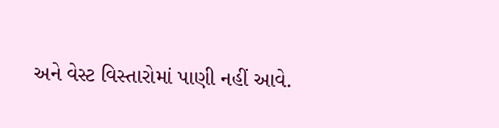અને વેસ્ટ વિસ્તારોમાં પાણી નહીં આવે.